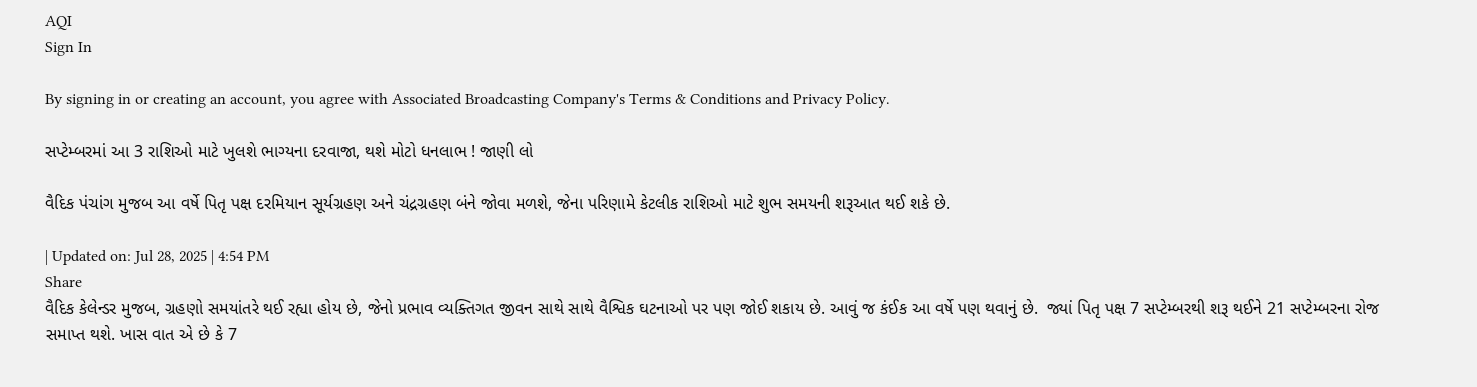AQI
Sign In

By signing in or creating an account, you agree with Associated Broadcasting Company's Terms & Conditions and Privacy Policy.

સપ્ટેમ્બરમાં આ 3 રાશિઓ માટે ખુલશે ભાગ્યના દરવાજા, થશે મોટો ધનલાભ ! જાણી લો

વૈદિક પંચાંગ મુજબ આ વર્ષે પિતૃ પક્ષ દરમિયાન સૂર્યગ્રહણ અને ચંદ્રગ્રહણ બંને જોવા મળશે, જેના પરિણામે કેટલીક રાશિઓ માટે શુભ સમયની શરૂઆત થઈ શકે છે.

| Updated on: Jul 28, 2025 | 4:54 PM
Share
વૈદિક કેલેન્ડર મુજબ, ગ્રહણો સમયાંતરે થઈ રહ્યા હોય છે, જેનો પ્રભાવ વ્યક્તિગત જીવન સાથે સાથે વૈશ્વિક ઘટનાઓ પર પણ જોઈ શકાય છે. આવું જ કંઈક આ વર્ષે પણ થવાનું છે.  જ્યાં પિતૃ પક્ષ 7 સપ્ટેમ્બરથી શરૂ થઈને 21 સપ્ટેમ્બરના રોજ સમાપ્ત થશે. ખાસ વાત એ છે કે 7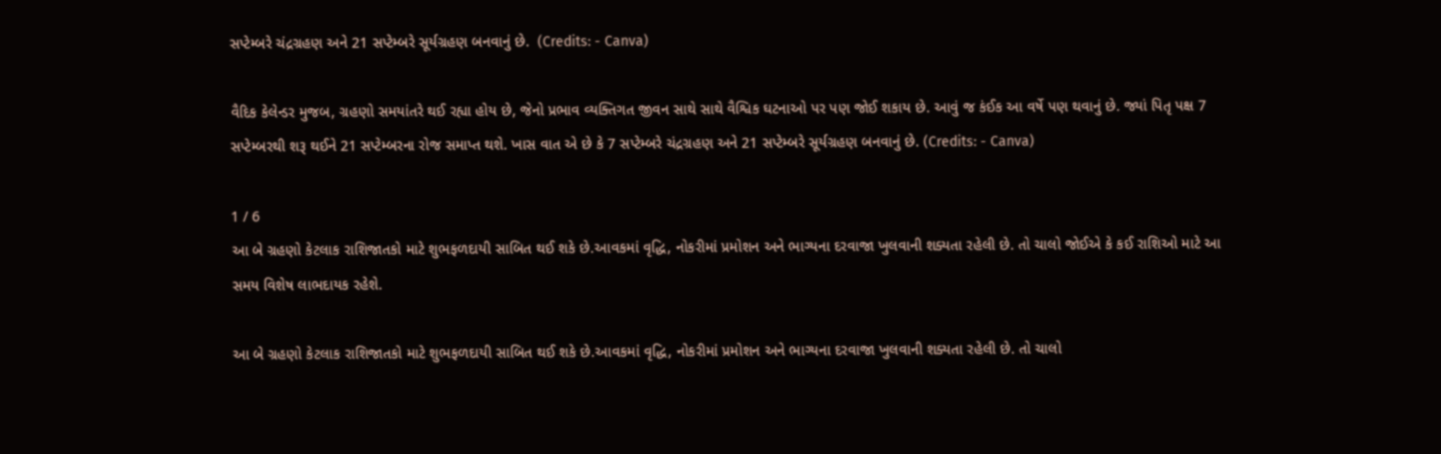સપ્ટેમ્બરે ચંદ્રગ્રહણ અને 21 સપ્ટેમ્બરે સૂર્યગ્રહણ બનવાનું છે.  (Credits: - Canva)

વૈદિક કેલેન્ડર મુજબ, ગ્રહણો સમયાંતરે થઈ રહ્યા હોય છે, જેનો પ્રભાવ વ્યક્તિગત જીવન સાથે સાથે વૈશ્વિક ઘટનાઓ પર પણ જોઈ શકાય છે. આવું જ કંઈક આ વર્ષે પણ થવાનું છે. જ્યાં પિતૃ પક્ષ 7 સપ્ટેમ્બરથી શરૂ થઈને 21 સપ્ટેમ્બરના રોજ સમાપ્ત થશે. ખાસ વાત એ છે કે 7 સપ્ટેમ્બરે ચંદ્રગ્રહણ અને 21 સપ્ટેમ્બરે સૂર્યગ્રહણ બનવાનું છે. (Credits: - Canva)

1 / 6
આ બે ગ્રહણો કેટલાક રાશિજાતકો માટે શુભફળદાયી સાબિત થઈ શકે છે.આવકમાં વૃદ્ધિ, નોકરીમાં પ્રમોશન અને ભાગ્યના દરવાજા ખુલવાની શક્યતા રહેલી છે. તો ચાલો જોઈએ કે કઈ રાશિઓ માટે આ સમય વિશેષ લાભદાયક રહેશે.

આ બે ગ્રહણો કેટલાક રાશિજાતકો માટે શુભફળદાયી સાબિત થઈ શકે છે.આવકમાં વૃદ્ધિ, નોકરીમાં પ્રમોશન અને ભાગ્યના દરવાજા ખુલવાની શક્યતા રહેલી છે. તો ચાલો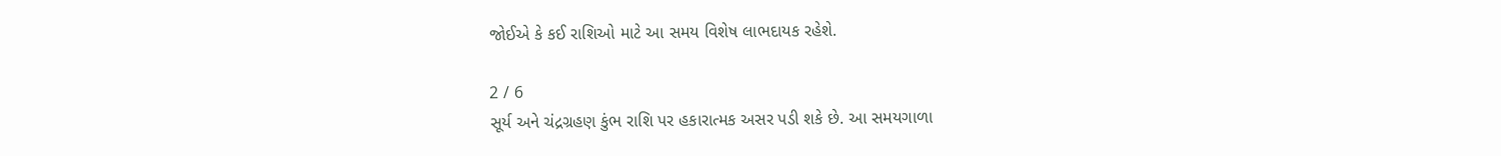જોઈએ કે કઈ રાશિઓ માટે આ સમય વિશેષ લાભદાયક રહેશે.

2 / 6
સૂર્ય અને ચંદ્રગ્રહણ કુંભ રાશિ પર હકારાત્મક અસર પડી શકે છે. આ સમયગાળા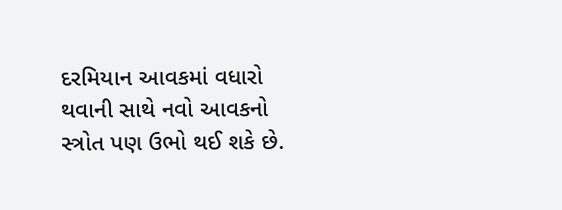દરમિયાન આવકમાં વધારો થવાની સાથે નવો આવકનો સ્ત્રોત પણ ઉભો થઈ શકે છે.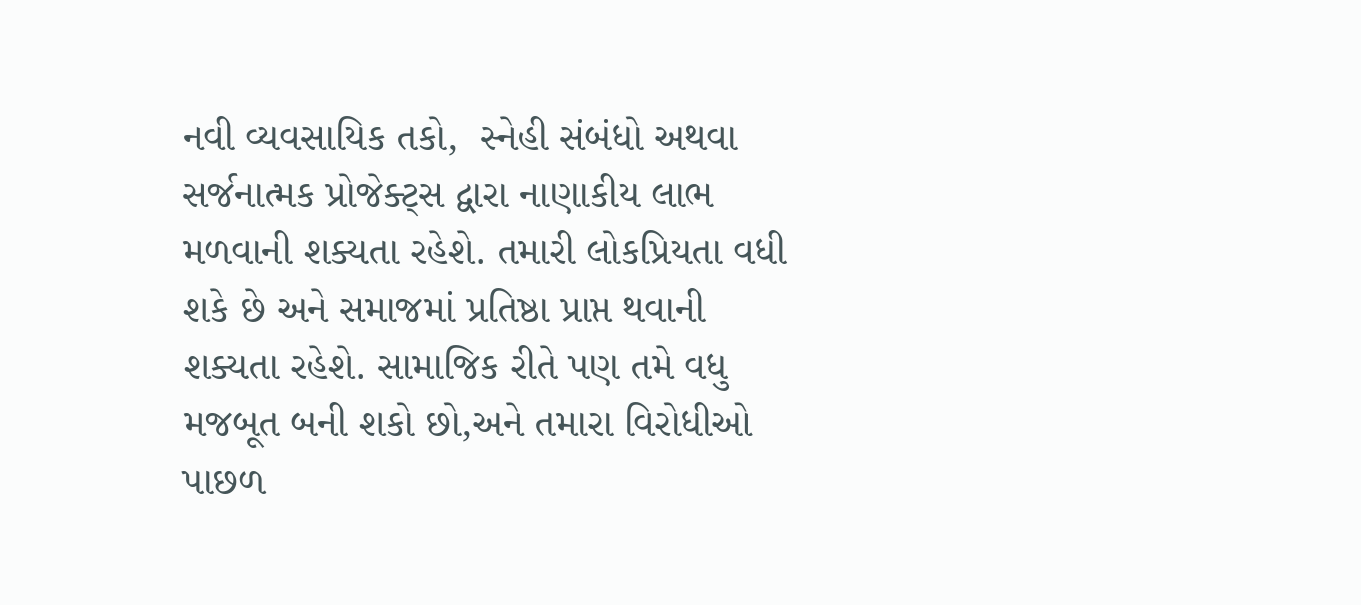નવી વ્યવસાયિક તકો,  સ્નેહી સંબંધો અથવા સર્જનાત્મક પ્રોજેક્ટ્સ દ્વારા નાણાકીય લાભ મળવાની શક્યતા રહેશે. તમારી લોકપ્રિયતા વધી શકે છે અને સમાજમાં પ્રતિષ્ઠા પ્રાપ્ત થવાની શક્યતા રહેશે. સામાજિક રીતે પણ તમે વધુ મજબૂત બની શકો છો,અને તમારા વિરોધીઓ પાછળ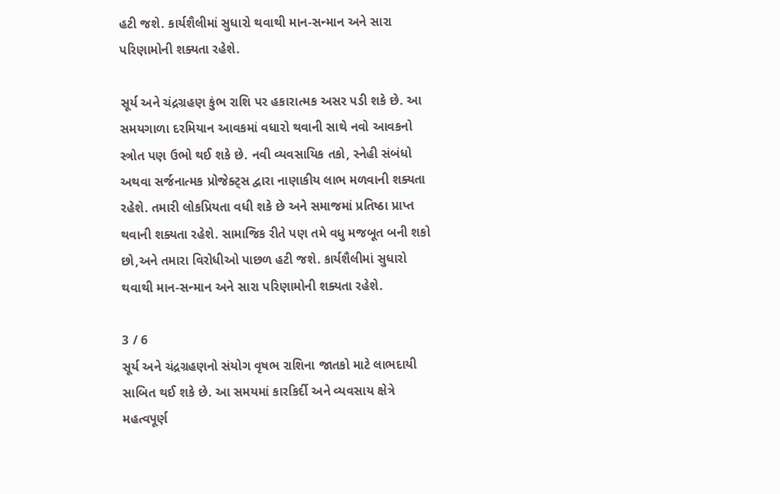હટી જશે. કાર્યશૈલીમાં સુધારો થવાથી માન-સન્માન અને સારા પરિણામોની શક્યતા રહેશે.

સૂર્ય અને ચંદ્રગ્રહણ કુંભ રાશિ પર હકારાત્મક અસર પડી શકે છે. આ સમયગાળા દરમિયાન આવકમાં વધારો થવાની સાથે નવો આવકનો સ્ત્રોત પણ ઉભો થઈ શકે છે. નવી વ્યવસાયિક તકો, સ્નેહી સંબંધો અથવા સર્જનાત્મક પ્રોજેક્ટ્સ દ્વારા નાણાકીય લાભ મળવાની શક્યતા રહેશે. તમારી લોકપ્રિયતા વધી શકે છે અને સમાજમાં પ્રતિષ્ઠા પ્રાપ્ત થવાની શક્યતા રહેશે. સામાજિક રીતે પણ તમે વધુ મજબૂત બની શકો છો,અને તમારા વિરોધીઓ પાછળ હટી જશે. કાર્યશૈલીમાં સુધારો થવાથી માન-સન્માન અને સારા પરિણામોની શક્યતા રહેશે.

3 / 6
સૂર્ય અને ચંદ્રગ્રહણનો સંયોગ વૃષભ રાશિના જાતકો માટે લાભદાયી સાબિત થઈ શકે છે. આ સમયમાં કારકિર્દી અને વ્યવસાય ક્ષેત્રે મહત્વપૂર્ણ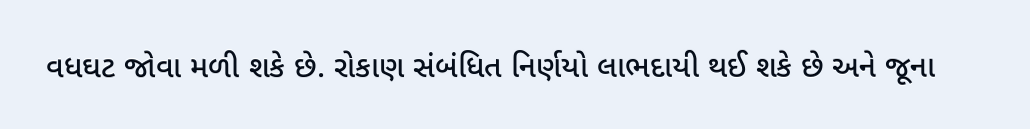વધઘટ જોવા મળી શકે છે. રોકાણ સંબંધિત નિર્ણયો લાભદાયી થઈ શકે છે અને જૂના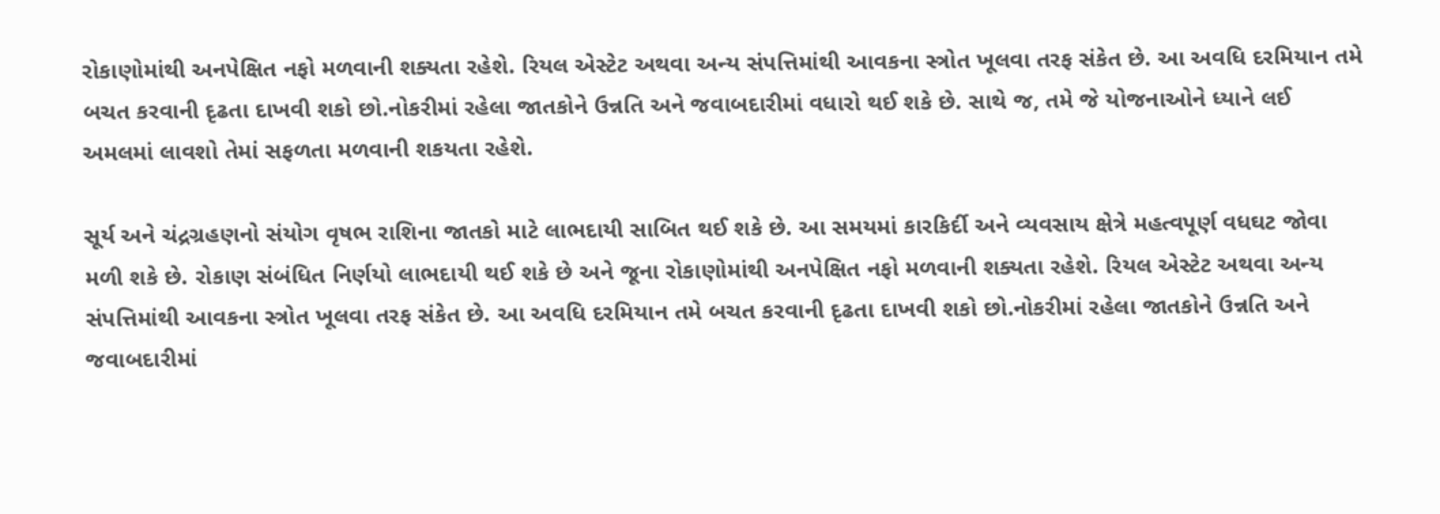રોકાણોમાંથી અનપેક્ષિત નફો મળવાની શક્યતા રહેશે. રિયલ એસ્ટેટ અથવા અન્ય સંપત્તિમાંથી આવકના સ્ત્રોત ખૂલવા તરફ સંકેત છે. આ અવધિ દરમિયાન તમે બચત કરવાની દૃઢતા દાખવી શકો છો.નોકરીમાં રહેલા જાતકોને ઉન્નતિ અને જવાબદારીમાં વધારો થઈ શકે છે. સાથે જ, તમે જે યોજનાઓને ધ્યાને લઈ અમલમાં લાવશો તેમાં સફળતા મળવાની શકયતા રહેશે.

સૂર્ય અને ચંદ્રગ્રહણનો સંયોગ વૃષભ રાશિના જાતકો માટે લાભદાયી સાબિત થઈ શકે છે. આ સમયમાં કારકિર્દી અને વ્યવસાય ક્ષેત્રે મહત્વપૂર્ણ વધઘટ જોવા મળી શકે છે. રોકાણ સંબંધિત નિર્ણયો લાભદાયી થઈ શકે છે અને જૂના રોકાણોમાંથી અનપેક્ષિત નફો મળવાની શક્યતા રહેશે. રિયલ એસ્ટેટ અથવા અન્ય સંપત્તિમાંથી આવકના સ્ત્રોત ખૂલવા તરફ સંકેત છે. આ અવધિ દરમિયાન તમે બચત કરવાની દૃઢતા દાખવી શકો છો.નોકરીમાં રહેલા જાતકોને ઉન્નતિ અને જવાબદારીમાં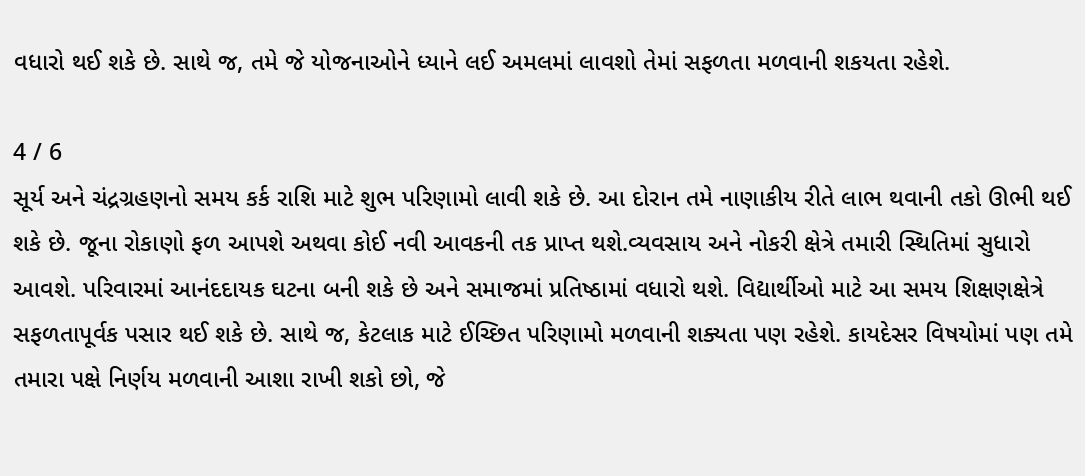વધારો થઈ શકે છે. સાથે જ, તમે જે યોજનાઓને ધ્યાને લઈ અમલમાં લાવશો તેમાં સફળતા મળવાની શકયતા રહેશે.

4 / 6
સૂર્ય અને ચંદ્રગ્રહણનો સમય કર્ક રાશિ માટે શુભ પરિણામો લાવી શકે છે. આ દોરાન તમે નાણાકીય રીતે લાભ થવાની તકો ઊભી થઈ શકે છે. જૂના રોકાણો ફળ આપશે અથવા કોઈ નવી આવકની તક પ્રાપ્ત થશે.વ્યવસાય અને નોકરી ક્ષેત્રે તમારી સ્થિતિમાં સુધારો આવશે. પરિવારમાં આનંદદાયક ઘટના બની શકે છે અને સમાજમાં પ્રતિષ્ઠામાં વધારો થશે. વિદ્યાર્થીઓ માટે આ સમય શિક્ષણક્ષેત્રે સફળતાપૂર્વક પસાર થઈ શકે છે. સાથે જ, કેટલાક માટે ઈચ્છિત પરિણામો મળવાની શક્યતા પણ રહેશે. કાયદેસર વિષયોમાં પણ તમે તમારા પક્ષે નિર્ણય મળવાની આશા રાખી શકો છો, જે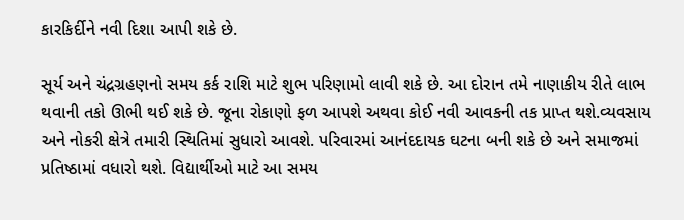કારકિર્દીને નવી દિશા આપી શકે છે.

સૂર્ય અને ચંદ્રગ્રહણનો સમય કર્ક રાશિ માટે શુભ પરિણામો લાવી શકે છે. આ દોરાન તમે નાણાકીય રીતે લાભ થવાની તકો ઊભી થઈ શકે છે. જૂના રોકાણો ફળ આપશે અથવા કોઈ નવી આવકની તક પ્રાપ્ત થશે.વ્યવસાય અને નોકરી ક્ષેત્રે તમારી સ્થિતિમાં સુધારો આવશે. પરિવારમાં આનંદદાયક ઘટના બની શકે છે અને સમાજમાં પ્રતિષ્ઠામાં વધારો થશે. વિદ્યાર્થીઓ માટે આ સમય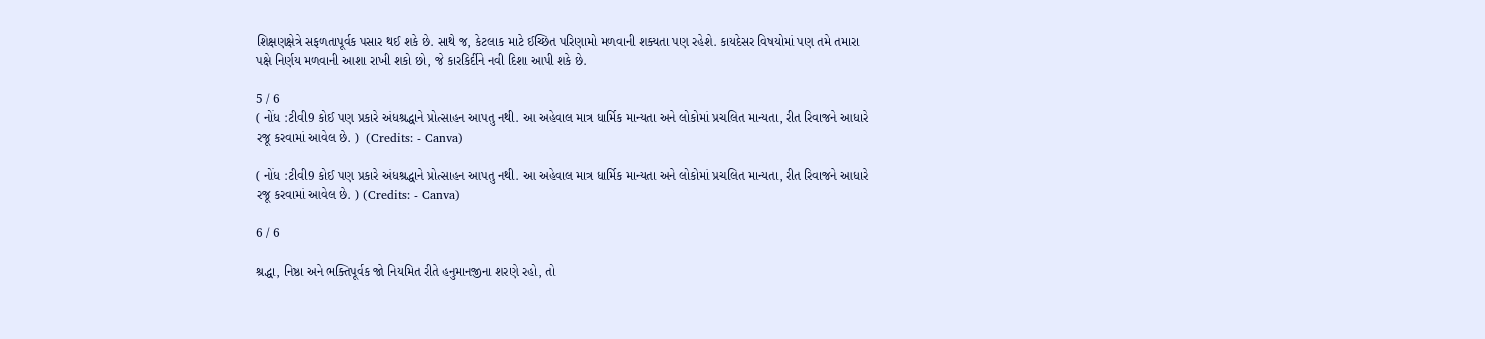શિક્ષણક્ષેત્રે સફળતાપૂર્વક પસાર થઈ શકે છે. સાથે જ, કેટલાક માટે ઈચ્છિત પરિણામો મળવાની શક્યતા પણ રહેશે. કાયદેસર વિષયોમાં પણ તમે તમારા પક્ષે નિર્ણય મળવાની આશા રાખી શકો છો, જે કારકિર્દીને નવી દિશા આપી શકે છે.

5 / 6
( નોંધ :ટીવી9 કોઈ પણ પ્રકારે અંધશ્રદ્ધાને પ્રોત્સાહન આપતુ નથી. આ અહેવાલ માત્ર ધાર્મિક માન્યતા અને લોકોમાં પ્રચલિત માન્યતા, રીત રિવાજને આધારે રજૂ કરવામાં આવેલ છે. )  (Credits: - Canva)

( નોંધ :ટીવી9 કોઈ પણ પ્રકારે અંધશ્રદ્ધાને પ્રોત્સાહન આપતુ નથી. આ અહેવાલ માત્ર ધાર્મિક માન્યતા અને લોકોમાં પ્રચલિત માન્યતા, રીત રિવાજને આધારે રજૂ કરવામાં આવેલ છે. ) (Credits: - Canva)

6 / 6

શ્રદ્ધા, નિષ્ઠા અને ભક્તિપૂર્વક જો નિયમિત રીતે હનુમાનજીના શરણે રહો, તો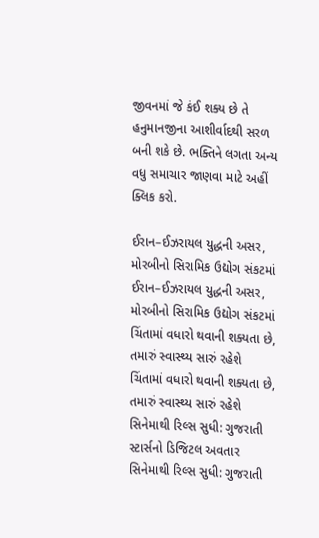જીવનમાં જે કંઈ શક્ય છે તે હનુમાનજીના આશીર્વાદથી સરળ બની શકે છે. ભક્તિને લગતા અન્ય વધુ સમાચાર જાણવા માટે અહીં ક્લિક કરો.

ઈરાન–ઈઝરાયલ યુદ્ધની અસર, મોરબીનો સિરામિક ઉદ્યોગ સંકટમાં
ઈરાન–ઈઝરાયલ યુદ્ધની અસર, મોરબીનો સિરામિક ઉદ્યોગ સંકટમાં
ચિંતામાં વધારો થવાની શક્યતા છે, તમારું સ્વાસ્થ્ય સારું રહેશે
ચિંતામાં વધારો થવાની શક્યતા છે, તમારું સ્વાસ્થ્ય સારું રહેશે
સિનેમાથી રિલ્સ સુધી: ગુજરાતી સ્ટાર્સનો ડિજિટલ અવતાર
સિનેમાથી રિલ્સ સુધી: ગુજરાતી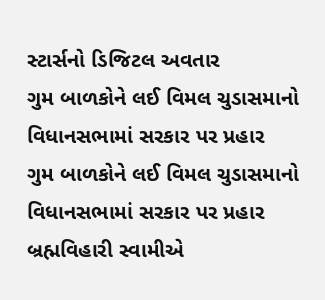સ્ટાર્સનો ડિજિટલ અવતાર
ગુમ બાળકોને લઈ વિમલ ચુડાસમાનો વિધાનસભામાં સરકાર પર પ્રહાર
ગુમ બાળકોને લઈ વિમલ ચુડાસમાનો વિધાનસભામાં સરકાર પર પ્રહાર
બ્રહ્મવિહારી સ્વામીએ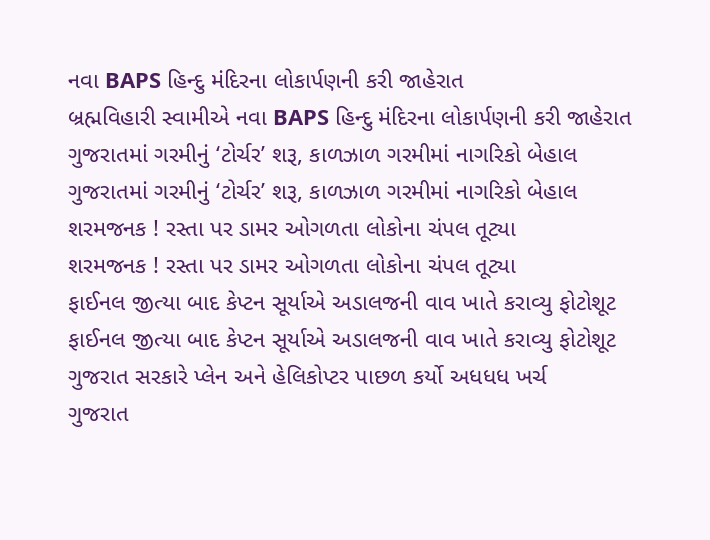નવા BAPS હિન્દુ મંદિરના લોકાર્પણની કરી જાહેરાત
બ્રહ્મવિહારી સ્વામીએ નવા BAPS હિન્દુ મંદિરના લોકાર્પણની કરી જાહેરાત
ગુજરાતમાં ગરમીનું ‘ટોર્ચર’ શરૂ, કાળઝાળ ગરમીમાં નાગરિકો બેહાલ
ગુજરાતમાં ગરમીનું ‘ટોર્ચર’ શરૂ, કાળઝાળ ગરમીમાં નાગરિકો બેહાલ
શરમજનક ! રસ્તા પર ડામર ઓગળતા લોકોના ચંપલ તૂટ્યા
શરમજનક ! રસ્તા પર ડામર ઓગળતા લોકોના ચંપલ તૂટ્યા
ફાઈનલ જીત્યા બાદ કેપ્ટન સૂર્યાએ અડાલજની વાવ ખાતે કરાવ્યુ ફોટોશૂટ
ફાઈનલ જીત્યા બાદ કેપ્ટન સૂર્યાએ અડાલજની વાવ ખાતે કરાવ્યુ ફોટોશૂટ
ગુજરાત સરકારે પ્લેન અને હેલિકોપ્ટર પાછળ કર્યો અધધધ ખર્ચ
ગુજરાત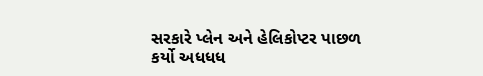સરકારે પ્લેન અને હેલિકોપ્ટર પાછળ કર્યો અધધધ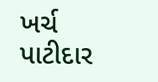ખર્ચ
પાટીદાર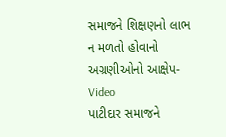સમાજને શિક્ષણનો લાભ ન મળતો હોવાનો અગ્રણીઓનો આક્ષેપ- Video
પાટીદાર સમાજને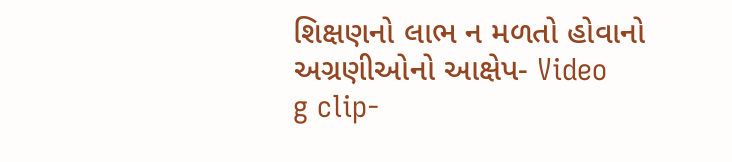શિક્ષણનો લાભ ન મળતો હોવાનો અગ્રણીઓનો આક્ષેપ- Video
g clip-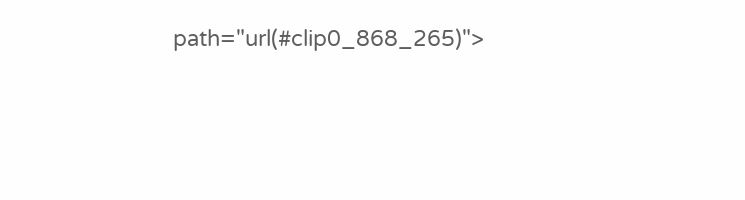path="url(#clip0_868_265)">